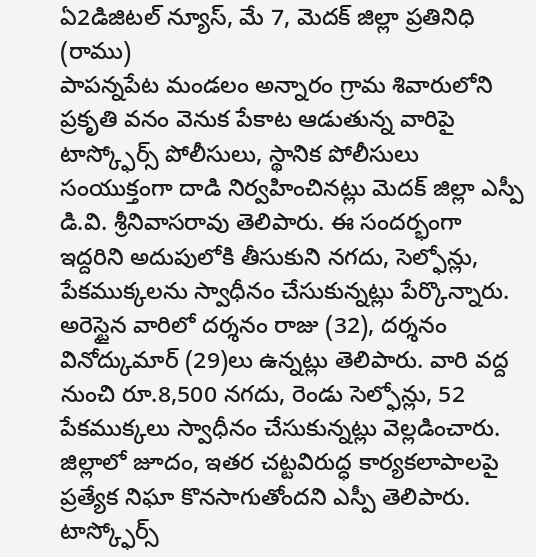ఏ2డిజిటల్ న్యూస్, మే 7, మెదక్ జిల్లా ప్రతినిధి (రాము)
పాపన్నపేట మండలం అన్నారం గ్రామ శివారులోని ప్రకృతి వనం వెనుక పేకాట ఆడుతున్న వారిపై టాస్క్ఫోర్స్ పోలీసులు, స్థానిక పోలీసులు సంయుక్తంగా దాడి నిర్వహించినట్లు మెదక్ జిల్లా ఎస్పీ డి.వి. శ్రీనివాసరావు తెలిపారు. ఈ సందర్భంగా ఇద్దరిని అదుపులోకి తీసుకుని నగదు, సెల్ఫోన్లు, పేకముక్కలను స్వాధీనం చేసుకున్నట్లు పేర్కొన్నారు. అరెస్టైన వారిలో దర్శనం రాజు (32), దర్శనం వినోద్కుమార్ (29)లు ఉన్నట్లు తెలిపారు. వారి వద్ద నుంచి రూ.8,500 నగదు, రెండు సెల్ఫోన్లు, 52 పేకముక్కలు స్వాధీనం చేసుకున్నట్లు వెల్లడించారు. జిల్లాలో జూదం, ఇతర చట్టవిరుద్ధ కార్యకలాపాలపై ప్రత్యేక నిఘా కొనసాగుతోందని ఎస్పీ తెలిపారు. టాస్క్ఫోర్స్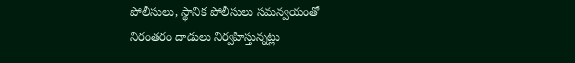పోలీసులు, స్థానిక పోలీసులు సమన్వయంతో నిరంతరం దాడులు నిర్వహిస్తున్నట్లు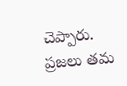చెప్పారు. ప్రజలు తమ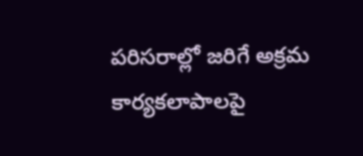పరిసరాల్లో జరిగే అక్రమ కార్యకలాపాలపై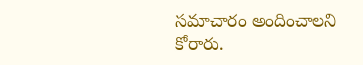సమాచారం అందించాలని కోరారు.